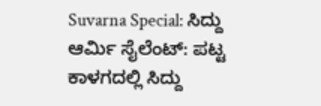Suvarna Special: ಸಿದ್ದು ಆರ್ಮಿ ಸೈಲೆಂಟ್: ಪಟ್ಟ ಕಾಳಗದಲ್ಲಿ ಸಿದ್ದು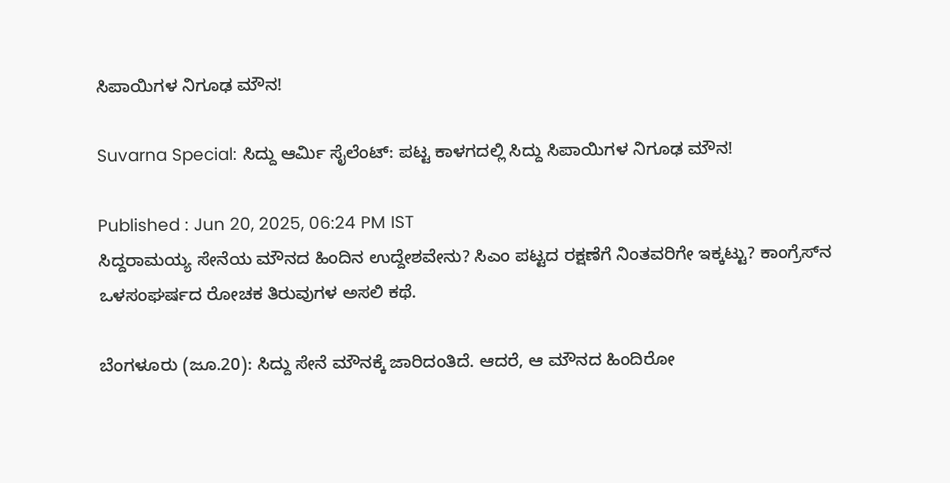ಸಿಪಾಯಿಗಳ ನಿಗೂಢ ಮೌನ!

Suvarna Special: ಸಿದ್ದು ಆರ್ಮಿ ಸೈಲೆಂಟ್: ಪಟ್ಟ ಕಾಳಗದಲ್ಲಿ ಸಿದ್ದು ಸಿಪಾಯಿಗಳ ನಿಗೂಢ ಮೌನ!

Published : Jun 20, 2025, 06:24 PM IST
ಸಿದ್ದರಾಮಯ್ಯ ಸೇನೆಯ ಮೌನದ ಹಿಂದಿನ ಉದ್ದೇಶವೇನು? ಸಿಎಂ ಪಟ್ಟದ ರಕ್ಷಣೆಗೆ ನಿಂತವರಿಗೇ ಇಕ್ಕಟ್ಟು? ಕಾಂಗ್ರೆಸ್‌ನ ಒಳಸಂಘರ್ಷದ ರೋಚಕ ತಿರುವುಗಳ ಅಸಲಿ ಕಥೆ.

ಬೆಂಗಳೂರು (ಜೂ.20): ಸಿದ್ದು ಸೇನೆ ಮೌನಕ್ಕೆ ಜಾರಿದಂತಿದೆ. ಆದರೆ, ಆ ಮೌನದ ಹಿಂದಿರೋ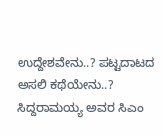ಉದ್ದೇಶವೇನು..? ಪಟ್ಟದಾಟದ ಅಸಲಿ ಕಥೆಯೇನು..? ಸಿದ್ದರಾಮಯ್ಯ ಅವರ ಸಿಎಂ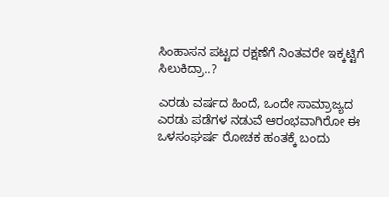ಸಿಂಹಾಸನ ಪಟ್ಟದ ರಕ್ಷಣೆಗೆ ನಿಂತವರೇ ಇಕ್ಕಟ್ಟಿಗೆ ಸಿಲುಕಿದ್ರಾ..?

ಎರಡು ವರ್ಷದ ಹಿಂದೆ, ಒಂದೇ ಸಾಮ್ರಾಜ್ಯದ ಎರಡು ಪಡೆಗಳ ನಡುವೆ ಆರಂಭವಾಗಿರೋ ಈ ಒಳಸಂಘರ್ಷ ರೋಚಕ ಹಂತಕ್ಕೆ ಬಂದು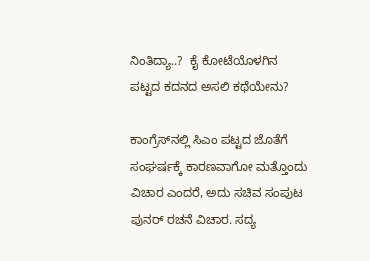ನಿಂತಿದ್ಯಾ..?  ಕೈ ಕೋಟೆಯೊಳಗಿನ ಪಟ್ಟದ ಕದನದ ಅಸಲಿ ಕಥೆಯೇನು?

ಕಾಂಗ್ರೆಸ್‌ನಲ್ಲಿ ಸಿಎಂ ಪಟ್ಟದ ಜೊತೆಗೆ ಸಂಘರ್ಷಕ್ಕೆ ಕಾರಣವಾಗೋ ಮತ್ತೊಂದು ವಿಚಾರ ಎಂದರೆ, ಅದು ಸಚಿವ ಸಂಪುಟ ಪುನರ್ ರಚನೆ ವಿಚಾರ. ಸದ್ಯ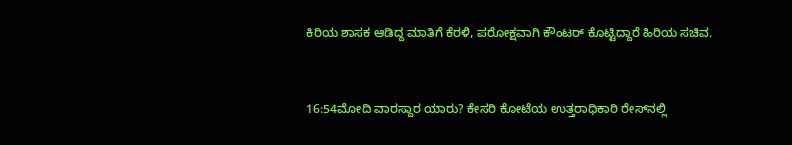ಕಿರಿಯ ಶಾಸಕ ಆಡಿದ್ದ ಮಾತಿಗೆ ಕೆರಳಿ, ಪರೋಕ್ಷವಾಗಿ ಕೌಂಟರ್ ಕೊಟ್ಟಿದ್ದಾರೆ ಹಿರಿಯ ಸಚಿವ.


16:54ಮೋದಿ ವಾರಸ್ದಾರ ಯಾರು? ಕೇಸರಿ ಕೋಟೆಯ ಉತ್ತರಾಧಿಕಾರಿ ರೇಸ್‌ನಲ್ಲಿ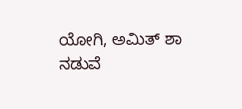ಯೋಗಿ, ಅಮಿತ್ ಶಾ ನಡುವೆ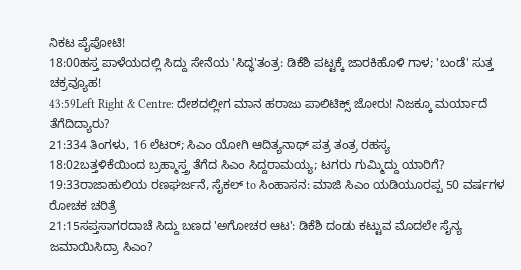ನಿಕಟ ಪೈಪೋಟಿ!
18:00ಹಸ್ತ ಪಾಳೆಯದಲ್ಲಿ ಸಿದ್ದು ಸೇನೆಯ 'ಸಿದ್ಧ'ತಂತ್ರ: ಡಿಕೆಶಿ ಪಟ್ಟಕ್ಕೆ ಜಾರಕಿಹೊಳಿ ಗಾಳ; 'ಬಂಡೆ' ಸುತ್ತ ಚಕ್ರವ್ಯೂಹ!
43:59Left Right & Centre: ದೇಶದಲ್ಲೀಗ ಮಾನ ಹರಾಜು ಪಾಲಿಟಿಕ್ಸ್ ಜೋರು! ನಿಜಕ್ಕೂ ಮರ್ಯಾದೆ ತೆಗೆದಿದ್ಯಾರು?
21:334 ತಿಂಗಳು, 16 ಲೆಟರ್; ಸಿಎಂ ಯೋಗಿ ಆದಿತ್ಯನಾಥ್ ಪತ್ರ ತಂತ್ರ ರಹಸ್ಯ
18:02ಬತ್ತಳಿಕೆಯಿಂದ ಬ್ರಹ್ಮಾಸ್ತ್ರ ತೆಗೆದ ಸಿಎಂ ಸಿದ್ದರಾಮಯ್ಯ; ಟಗರು ಗುಮ್ಮಿದ್ದು ಯಾರಿಗೆ?
19:33ರಾಜಾಹುಲಿಯ ರಣಘರ್ಜನೆ, ಸೈಕಲ್ to ಸಿಂಹಾಸನ: ಮಾಜಿ ಸಿಎಂ ಯಡಿಯೂರಪ್ಪ 50 ವರ್ಷಗಳ ರೋಚಕ ಚರಿತ್ರೆ
21:15ಸಪ್ತಸಾಗರದಾಚೆ ಸಿದ್ದು ಬಣದ 'ಅಗೋಚರ ಆಟ': ಡಿಕೆಶಿ ದಂಡು ಕಟ್ಟುವ ಮೊದಲೇ ಸೈನ್ಯ ಜಮಾಯಿಸಿದ್ರಾ ಸಿಎಂ?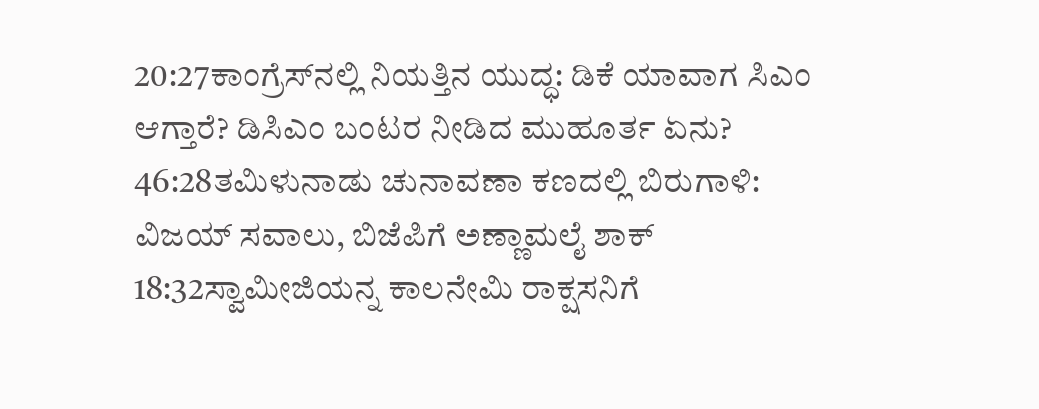20:27ಕಾಂಗ್ರೆಸ್‌ನಲ್ಲಿ ನಿಯತ್ತಿನ ಯುದ್ಧ: ಡಿಕೆ ಯಾವಾಗ ಸಿಎಂ ಆಗ್ತಾರೆ? ಡಿಸಿಎಂ ಬಂಟರ ನೀಡಿದ ಮುಹೂರ್ತ ಏನು?
46:28ತಮಿಳುನಾಡು ಚುನಾವಣಾ ಕಣದಲ್ಲಿ ಬಿರುಗಾಳಿ: ವಿಜಯ್ ಸವಾಲು, ಬಿಜೆಪಿಗೆ ಅಣ್ಣಾಮಲೈ ಶಾಕ್
18:32ಸ್ವಾಮೀಜಿಯನ್ನ ಕಾಲನೇಮಿ ರಾಕ್ಷಸನಿಗೆ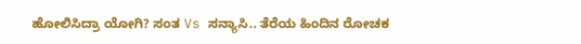ಹೋಲಿಸಿದ್ರಾ ಯೋಗಿ? ಸಂತ Vs ಸನ್ಯಾಸಿ.. ತೆರೆಯ ಹಿಂದಿನ ರೋಚಕ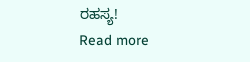ರಹಸ್ಯ!
Read more